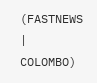(FASTNEWS | COLOMBO)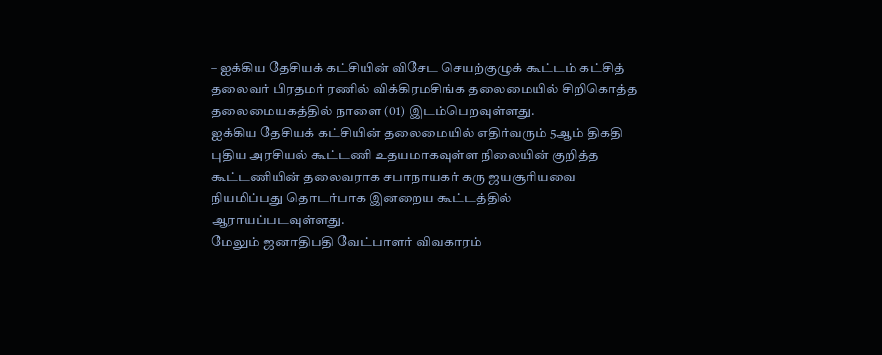– ஐக்கிய தேசியக் கட்சியின் விசேட செயற்குழுக் கூட்டம் கட்சித் தலைவர் பிரதமர் ரணில் விக்கிரமசிங்க தலைமையில் சிறிகொத்த தலைமையகத்தில் நாளை (01) இடம்பெறவுள்ளது.
ஐக்கிய தேசியக் கட்சியின் தலைமையில் எதிர்வரும் 5ஆம் திகதி புதிய அரசியல் கூட்டணி உதயமாகவுள்ள நிலையின் குறித்த கூட்டணியின் தலைவராக சபாநாயகர் கரு ஜயசூரியவை நியமிப்பது தொடர்பாக இனறைய கூட்டத்தில் ஆராயப்படவுள்ளது.
மேலும் ஜனாதிபதி வேட்பாளர் விவகாரம்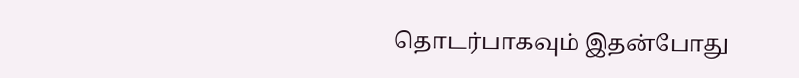தொடர்பாகவும் இதன்போது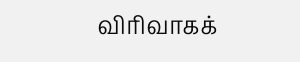விரிவாகக்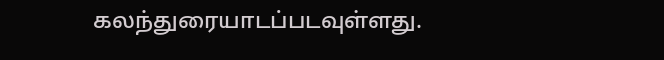கலந்துரையாடப்படவுள்ளது.